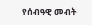የሰብዓዊ መብት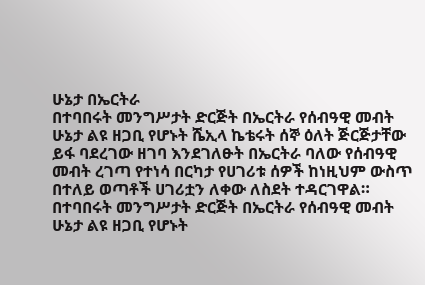ሁኔታ በኤርትራ
በተባበሩት መንግሥታት ድርጅት በኤርትራ የሰብዓዊ መብት ሁኔታ ልዩ ዘጋቢ የሆኑት ሼኢላ ኬቴሩት ሰኞ ዕለት ጅርጅታቸው ይፋ ባደረገው ዘገባ እንደገለፁት በኤርትራ ባለው የሰብዓዊ መብት ረገጣ የተነሳ በርካታ የሀገሪቱ ሰዎች ከነዚህም ውስጥ በተለይ ወጣቶች ሀገሪቷን ለቀው ለስደት ተዳርገዋል።
በተባበሩት መንግሥታት ድርጅት በኤርትራ የሰብዓዊ መብት ሁኔታ ልዩ ዘጋቢ የሆኑት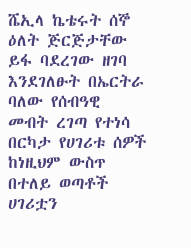ሼኢላ ኬቴሩት ሰኞ ዕለት ጅርጅታቸው ይፋ ባደረገው ዘገባ እንደገለፁት በኤርትራ ባለው የሰብዓዊ መብት ረገጣ የተነሳ በርካታ የሀገሪቱ ሰዎች ከነዚህም ውስጥ በተለይ ወጣቶች ሀገሪቷን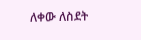ለቀው ለስደት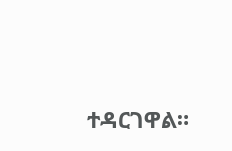ተዳርገዋል።